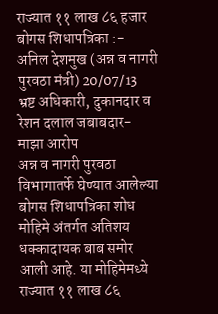राज्यात ११ लाख ८६ हजार बोगस शिधापत्रिका :-
अनिल देशमुख (अन्न व नागरी पुरवठा मंत्री) 20/07/13
भ्रष्ट अधिकारी, दुकानदार व रेशन दलाल जबाबदार- माझा आरोप
अन्न व नागरी पुरवठा विभागातर्फे घेण्यात आलेल्या बोगस शिधापत्रिका शोध मोहिमे अंतर्गत अतिशय धक्कादायक बाब समोर आली आहे. या मोहिमेमध्ये राज्यात ११ लाख ८६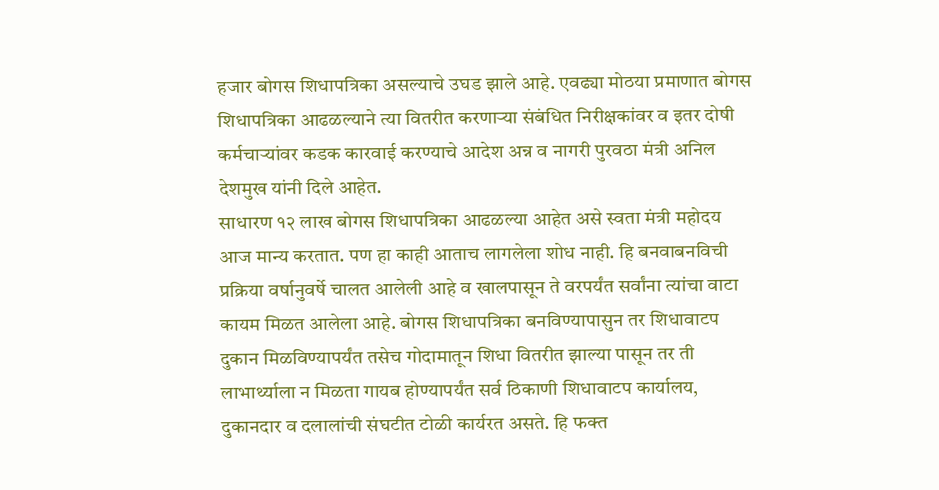हजार बोगस शिधापत्रिका असल्याचे उघड झाले आहे. एवढ्या मोठया प्रमाणात बोगस शिधापत्रिका आढळल्याने त्या वितरीत करणाऱ्या संबंधित निरीक्षकांवर व इतर दोषी कर्मचाऱ्यांवर कडक कारवाई करण्याचे आदेश अन्न व नागरी पुरवठा मंत्री अनिल देशमुख यांनी दिले आहेत.
साधारण १२ लाख बोगस शिधापत्रिका आढळल्या आहेत असे स्वता मंत्री महोदय आज मान्य करतात. पण हा काही आताच लागलेला शोध नाही. हि बनवाबनविची प्रक्रिया वर्षानुवर्षे चालत आलेली आहे व खालपासून ते वरपर्यंत सर्वांना त्यांचा वाटा कायम मिळत आलेला आहे. बोगस शिधापत्रिका बनविण्यापासुन तर शिधावाटप दुकान मिळविण्यापर्यंत तसेच गोदामातून शिधा वितरीत झाल्या पासून तर ती लाभार्थ्याला न मिळता गायब होण्यापर्यंत सर्व ठिकाणी शिधावाटप कार्यालय, दुकानदार व दलालांची संघटीत टोळी कार्यरत असते. हि फक्त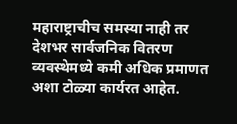महाराष्ट्राचीच समस्या नाही तर देशभर सार्वजनिक वितरण व्यवस्थेमध्ये कमी अधिक प्रमाणत अशा टोळ्या कार्यरत आहेत.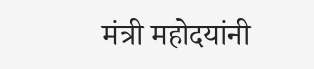मंत्री महोदयांनी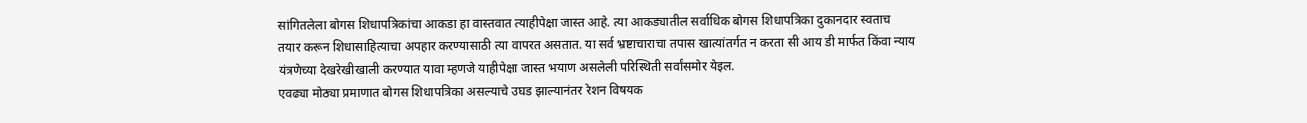सांगितलेला बोगस शिधापत्रिकांचा आकडा हा वास्तवात त्याहीपेक्षा जास्त आहे. त्या आकड्यातील सर्वाधिक बोगस शिधापत्रिका दुकानदार स्वताच तयार करून शिधासाहित्याचा अपहार करण्यासाठी त्या वापरत असतात. या सर्व भ्रष्टाचाराचा तपास खात्यांतर्गत न करता सी आय डी मार्फत किंवा न्याय यंत्रणेच्या देखरेखीखाली करण्यात यावा म्हणजे याहीपेक्षा जास्त भयाण असलेली परिस्थिती सर्वांसमोर येइल.
एवढ्या मोठ्या प्रमाणात बोगस शिधापत्रिका असल्याचे उघड झाल्यानंतर रेशन विषयक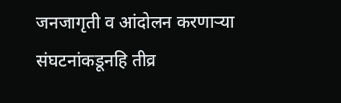जनजागृती व आंदोलन करणाऱ्या संघटनांकडूनहि तीव्र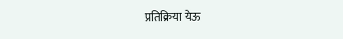प्रतिक्रिया येऊ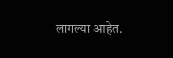लागल्या आहेत.